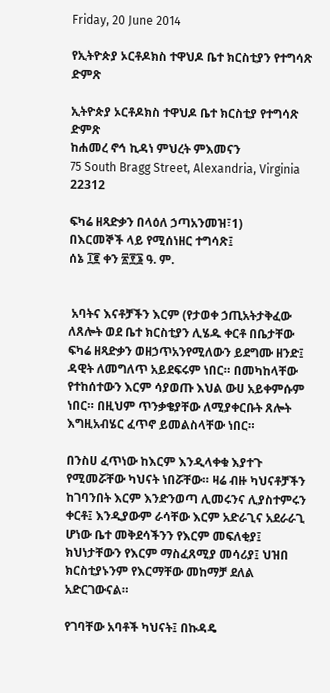Friday, 20 June 2014

የኢትዮጵያ ኦርቶዶክስ ተዋህዶ ቤተ ክርስቲያን የተግሳጽ ድምጽ

ኢትዮጵያ ኦርቶዶክስ ተዋህዶ ቤተ ክርስቲያ የተግሳጽ ድምጽ
ከሐመረ ኖኅ ኪዳነ ምህረት ምእመናን
75 South Bragg Street, Alexandria, Virginia 22312

ፍካሬ ዘጻድቃን በላዕለ ኃጣአንመዝ፣1)
በእርመኞች ላይ የሚሰነዘር ተግሳጽ፤
ሰኔ ፲፪ ቀን ፳፻፮ ዓ. ም.


 አባትና እናቶቻችን እርም (የታወቀ ኃጢአትታቅፈው ለጸሎት ወደ ቤተ ክርስቲያን ሊሄዱ ቀርቶ በቤታቸው ፍካሬ ዘጻድቃን ወዘኃጥአንየሚለውን ይደግሙ ዘንድ፤ ዳዊት ለመግለጥ አይደፍሩም ነበር። በመካከላቸው የተከሰተውን እርም ሳያወጡ እህል ውሀ አይቀምሱም ነበር። በዚህም ጥንቃቄያቸው ለሚያቀርቡት ጸሎት እግዚአብሄር ፈጥኖ ይመልስላቸው ነበር።

በንስሀ ፈጥነው ከእርም እንዲላቀቁ እያተጉ የሚመሯቸው ካህናት ነበሯቸው። ዛሬ ብዙ ካህናቶቻችን ከገባንበት እርም እንድንወጣ ሊመሩንና ሊያስተምሩን ቀርቶ፤ እንዲያውም ራሳቸው እርም አድራጊና አደራራጊ ሆነው ቤተ መቅደሳችንን የእርም መፍለቂያ፤ ክህነታቸውን የእርም ማስፈጸሚያ መሳሪያ፤ ህዝበ ክርስቲያኑንም የእርማቸው መከማቻ ደለል አድርገውናል።

የገባቸው አባቶች ካህናት፤ በኩዳዴ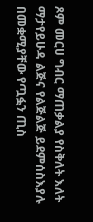ጾም መርሀ ግብር ማጠቃልያ የስቅለት እለት ማታየይሁዳ ልጅና የልጅልጅ ይደምሰስእያሉ በመቋሚያቸው የጧፏን ጢስ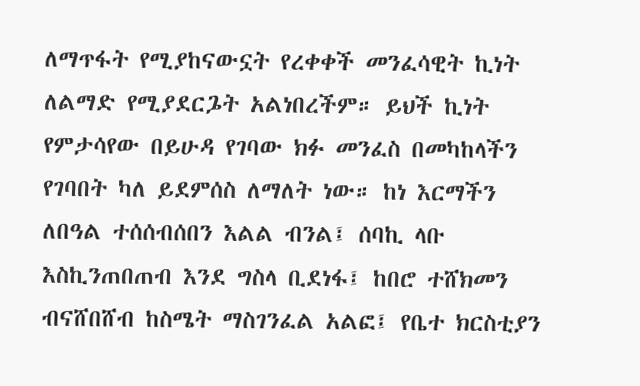ለማጥፋት የሚያከናውኗት የረቀቀች መንፈሳዊት ኪነት ለልማድ የሚያደርጔት አልነበረችም። ይህች ኪነት የምታሳየው በይሁዳ የገባው ክፉ መንፈስ በመካከላችን የገባበት ካለ ይደምሰስ ለማለት ነው። ከነ እርማችን ለበዓል ተሰሰብሰበን እልል ብንል፤ ሰባኪ ላቡ እስኪንጠበጠብ እንደ ግስላ ቢደነፋ፤ ከበሮ ተሸክመን ብናሸበሸብ ከስሜት ማስገንፈል አልፎ፤ የቤተ ክርስቲያን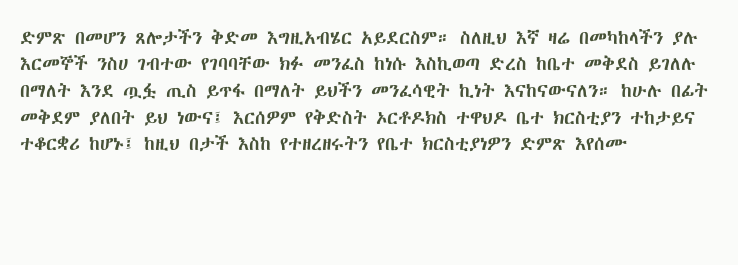ድምጽ በመሆን ጸሎታችን ቅድመ እግዚአብሄር አይደርስም። ስለዚህ እኛ ዛሬ በመካከላችን ያሉ እርመኞች ንስሀ ገብተው የገባባቸው ክፉ መንፈስ ከነሱ እስኪወጣ ድረስ ከቤተ መቅደስ ይገለሉ በማለት እንደ ጧፏ ጢስ ይጥፋ በማለት ይህችን መንፈሳዊት ኪነት እናከናውናለን። ከሁሉ በፊት መቅደም ያለበት ይህ ነውና፤ እርሰዎም የቅድስት ኦርቶዶክስ ተዋህዶ ቤተ ክርስቲያን ተከታይና ተቆርቋሪ ከሆኑ፤ ከዚህ በታች እስከ የተዘረዘሩትን የቤተ ክርስቲያነዎን ድምጽ እየሰሙ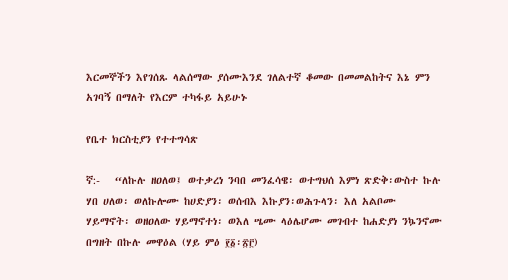እርመኞችን እየገሰጹ ላልሰማው ያሰሙእንደ ገለልተኛ ቆመው በመመልከትና እኔ ምን አገባኝ በማለት የእርም ተካፋይ አይሁኑ

የቤተ ክርስቲያን የተተግሳጽ

ኛ:-   “ለኩሉ ዘዐለወ፤ ወተቃረነ ንባበ መንፈሳዌ፡ ወተግህሰ እምነ ጽድቅ፡ውስተ ኩሉ ሃበ ሀለወ፡ ወለኩሎሙ ከሀድያን፡ ወሰብእ እኩያን፡ወሕጉላን፡ እለ አልቦሙ ሃይማኖት፡ ወዘዐለው ሃይማኖተነ፡ ወእለ ሤሙ ላዕሌሆሙ መገብተ ከሐድያነ ንኴንኖሙ በግዘት በኩሉ መዋዕል (ሃይ ምዕ ፻፩፡፳፫)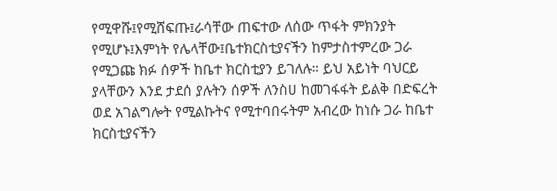የሚዋሹ፤የሚሸፍጡ፤ራሳቸው ጠፍተው ለሰው ጥፋት ምክንያት የሚሆኑ፤እምነት የሌላቸው፤ቤተክርስቲያናችን ከምታስተምረው ጋራ የሚጋጩ ክፉ ሰዎች ከቤተ ክርስቲያን ይገለሉ። ይህ አይነት ባህርይ ያላቸውን እንደ ታደሰ ያሉትን ሰዎች ለንስሀ ከመገፋፋት ይልቅ በድፍረት ወደ አገልግሎት የሚልኩትና የሚተባበሩትም አብረው ከነሱ ጋራ ከቤተ ክርስቲያናችን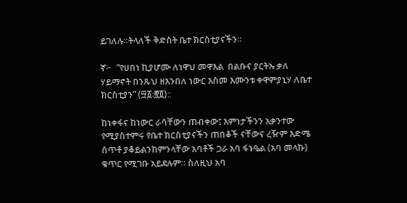ይገለሉ።ትላለች ቅድስት ቤተ ክርስቲያናችን።

ኛ፦   “የሀበነ ኪያሆሙ ለነዋህ መዋእል  በልቡና ያርትኡ ቃለ ሃይማኖት በንጹህ ዘእንበለ ነውር እስመ እሙንቱ ቀዋምያኒሃ ለቤተ ክርስቲያን” (፵፩፡፸፬)::

ከነቀፋና ከነውር ራሳቸውን ጠብቀው፤ እምነታችንን አቃንተው የሚያስተምሩ የቤተ ክርስቲያናችን ጠበቆች ናቸውና ረዥም እድሜ ሰጥቶ ያቆይልንከምንላቸው አባቶች ጋራ አባ ፋኑዔል (አባ መላኩ) ቁጥር የሚገቡ አይደሉም። ስለዚህ አባ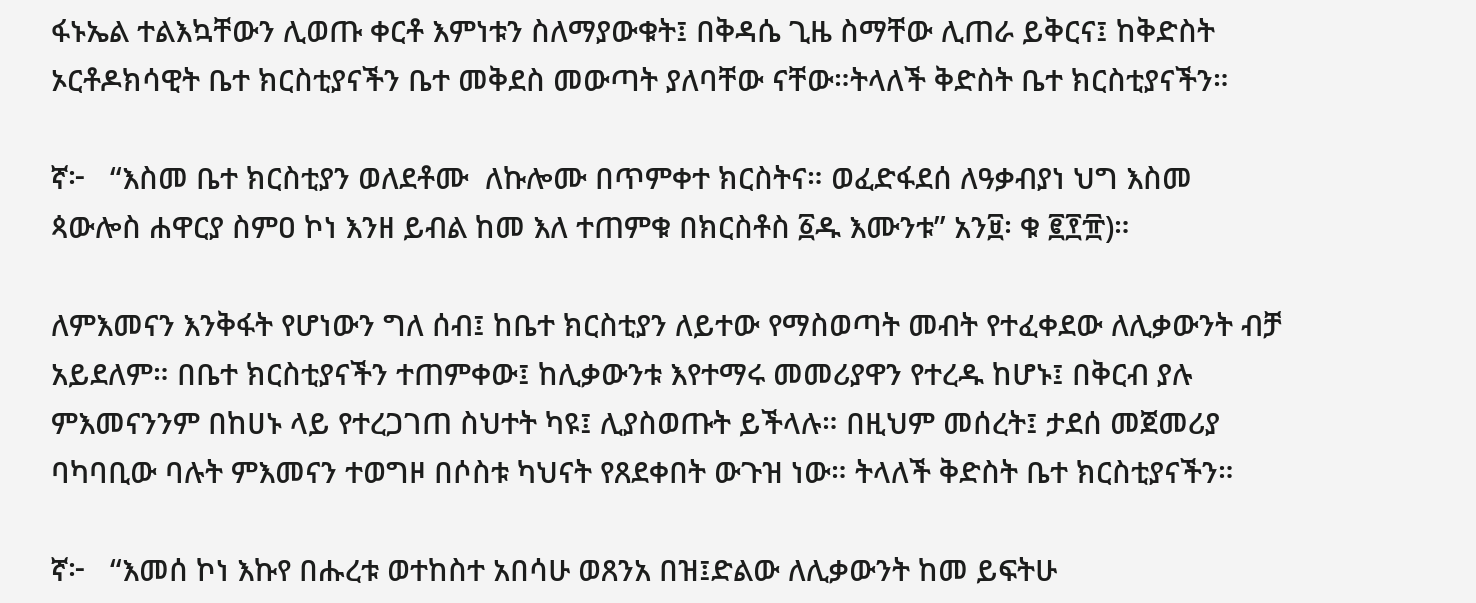ፋኑኤል ተልእኳቸውን ሊወጡ ቀርቶ እምነቱን ስለማያውቁት፤ በቅዳሴ ጊዜ ስማቸው ሊጠራ ይቅርና፤ ከቅድስት ኦርቶዶክሳዊት ቤተ ክርስቲያናችን ቤተ መቅደስ መውጣት ያለባቸው ናቸው።ትላለች ቅድስት ቤተ ክርስቲያናችን።

ኛ፦   “እስመ ቤተ ክርስቲያን ወለደቶሙ  ለኩሎሙ በጥምቀተ ክርስትና። ወፈድፋደሰ ለዓቃብያነ ህግ እስመ ጳውሎስ ሐዋርያ ስምዐ ኮነ እንዘ ይብል ከመ እለ ተጠምቁ በክርስቶስ ፩ዱ እሙንቱ” አን፱፡ ቁ ፪፻፹)።

ለምእመናን እንቅፋት የሆነውን ግለ ሰብ፤ ከቤተ ክርስቲያን ለይተው የማስወጣት መብት የተፈቀደው ለሊቃውንት ብቻ አይደለም። በቤተ ክርስቲያናችን ተጠምቀው፤ ከሊቃውንቱ እየተማሩ መመሪያዋን የተረዱ ከሆኑ፤ በቅርብ ያሉ ምእመናንንም በከሀኑ ላይ የተረጋገጠ ስህተት ካዩ፤ ሊያስወጡት ይችላሉ። በዚህም መሰረት፤ ታደሰ መጀመሪያ ባካባቢው ባሉት ምእመናን ተወግዞ በሶስቱ ካህናት የጸደቀበት ውጉዝ ነው። ትላለች ቅድስት ቤተ ክርስቲያናችን።

ኛ፦   “እመሰ ኮነ እኩየ በሑረቱ ወተከስተ አበሳሁ ወጸንአ በዝ፤ድልው ለሊቃውንት ከመ ይፍትሁ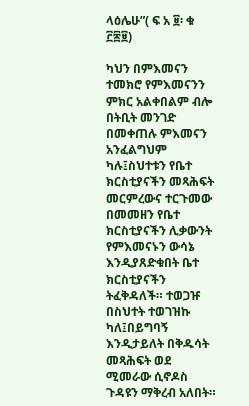ላዕሌሁ”( ፍ አ ፱፡ ቁ ፫፷፱)

ካህን በምእመናን ተመክሮ የምእመናንን ምክር አልቀበልም ብሎ በትቢት መንገድ በመቀጠሉ ምእመናን አንፈልግህም ካሉ፤ስህተቱን የቤተ ክርስቲያናችን መጻሕፍት መርምረውና ተርጉመው በመመዘን የቤተ ክርስቲያናችን ሊቃውንት የምእመናኑን ውሳኔ እንዲያጸድቁበት ቤተ ክርስቲያናችን ትፈቅዳለች። ተወጋዡ በስህተት ተወገዝኩ ካለ፤በይግባኝ እንዲታይለት በቅዱሳት መጻሕፍት ወደ ሚመራው ሲኖዶስ ጉዳዩን ማቅረብ አለበት።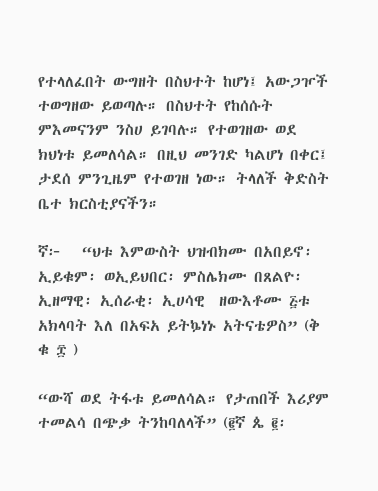የተላለፈበት ውግዘት በስህተት ከሆነ፤ አውጋዦች ተወግዘው ይወጣሉ። በስህተት የከሰሱት ምእመናንም ንስሀ ይገባሉ። የተወገዘው ወደ ክህነቱ ይመለሳል። በዚህ መንገድ ካልሆነ በቀር፤ ታደሰ ምንጊዜም የተወገዘ ነው። ትላለች ቅድስት ቤተ ክርስቲያናችን።

ኛ፦   “ህቱ እምውስት ህዝብክሙ በአበይኖ፡ ኢይቁም፡ ወኢይህበር፡ ምስሌክሙ በጸልዮ፡ ኢዘማዊ፡ ኢሰራቂ፡ ኢሀሳዊ  ዘውእቶሙ ፭ቱ አክላባት እለ በአፍአ ይትኴነኑ አትናቴዎስ” (ቅ ቁ ፰ )

“ውሻ ወደ ትፋቱ ይመለሳል። የታጠበች እሪያም ተመልሳ በጭቃ ትንከባለላች” (፪ኛ ጴ ፪፡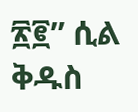፳፪” ሲል ቅዱስ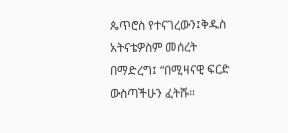ጴጥሮስ የተናገረውን፤ቅዱስ አትናቴዎስም መሰረት በማድረግ፤ “በሚዛናዊ ፍርድ ውስጣችሁን ፈትሹ።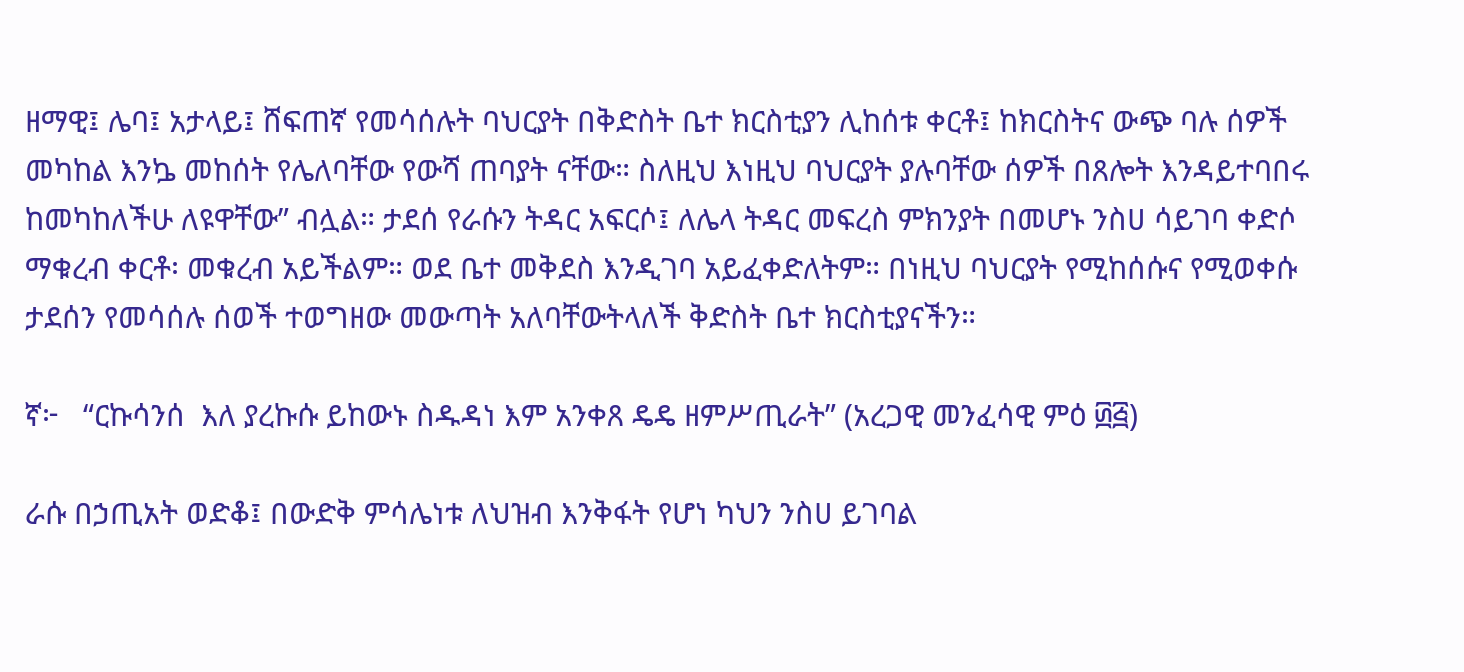ዘማዊ፤ ሌባ፤ አታላይ፤ ሸፍጠኛ የመሳሰሉት ባህርያት በቅድስት ቤተ ክርስቲያን ሊከሰቱ ቀርቶ፤ ከክርስትና ውጭ ባሉ ሰዎች መካከል እንኴ መከሰት የሌለባቸው የውሻ ጠባያት ናቸው። ስለዚህ እነዚህ ባህርያት ያሉባቸው ሰዎች በጸሎት እንዳይተባበሩ ከመካከለችሁ ለዩዋቸው” ብሏል። ታደሰ የራሱን ትዳር አፍርሶ፤ ለሌላ ትዳር መፍረስ ምክንያት በመሆኑ ንስሀ ሳይገባ ቀድሶ ማቁረብ ቀርቶ፡ መቁረብ አይችልም። ወደ ቤተ መቅደስ እንዲገባ አይፈቀድለትም። በነዚህ ባህርያት የሚከሰሱና የሚወቀሱ ታደሰን የመሳሰሉ ሰወች ተወግዘው መውጣት አለባቸውትላለች ቅድስት ቤተ ክርስቲያናችን።

ኛ፦   “ርኩሳንሰ  እለ ያረኩሱ ይከውኑ ስዱዳነ እም አንቀጸ ዴዴ ዘምሥጢራት” (አረጋዊ መንፈሳዊ ምዕ ፴፭)

ራሱ በኃጢአት ወድቆ፤ በውድቅ ምሳሌነቱ ለህዝብ እንቅፋት የሆነ ካህን ንስሀ ይገባል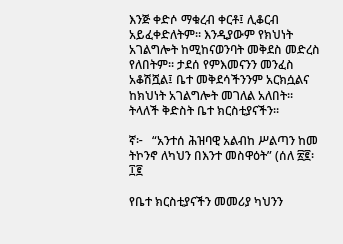እንጅ ቀድሶ ማቁረብ ቀርቶ፤ ሊቆርብ አይፈቀድለትም። እንዲያውም የክህነት አገልግሎት ከሚከናወንባት መቅደስ መድረስ የለበትም። ታደሰ የምእመናንን መንፈስ አቆሽሿል፤ ቤተ መቅደሳችንንም አርክሷልና ከክህነት አገልግሎት መገለል አለበት። ትላለች ቅድስት ቤተ ክርስቲያናችን።

ኛ፦   “አንተሰ ሕዝባዊ አልብከ ሥልጣን ከመ ትኮንኖ ለካህን በእንተ መስዋዕት” (ሰለ ፳፪፡፲፪

የቤተ ክርስቲያናችን መመሪያ ካህንን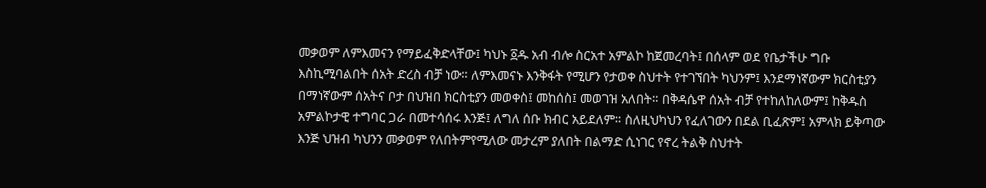መቃወም ለምእመናን የማይፈቅድላቸው፤ ካህኑ ፩ዱ አብ ብሎ ስርአተ አምልኮ ከጀመረባት፤ በሰላም ወደ የቤታችሁ ግቡ እስኪሚባልበት ሰአት ድረስ ብቻ ነው። ለምእመናኑ እንቅፋት የሚሆን የታወቀ ስህተት የተገኘበት ካህንም፤ እንደማነኛውም ክርስቲያን በማነኛውም ሰአትና ቦታ በህዝበ ክርስቲያን መወቀስ፤ መከሰስ፤ መወገዝ አለበት። በቅዳሴዋ ሰአት ብቻ የተከለከለውም፤ ከቅዱስ አምልኮታዊ ተግባር ጋራ በመተሳሰሩ እንጅ፤ ለግለ ሰቡ ክብር አይደለም። ስለዚህካህን የፈለገውን በደል ቢፈጽም፤ አምላክ ይቅጣው እንጅ ህዝብ ካህንን መቃወም የለበትምየሚለው መታረም ያለበት በልማድ ሲነገር የኖረ ትልቅ ስህተት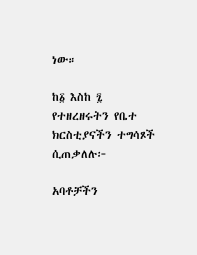ነው።

ከ፩ እስከ ፯ የተዘረዘሩትን የቤተ ክርስቲያናችን ተግሳጾች ሲጠቃለሉ፦

አባቶቻችን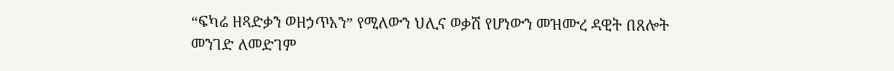“ፍካሬ ዘጻድቃን ወዘኃጥአን” የሚለውን ህሊና ወቃሽ የሆነውን መዝሙረ ዳዊት በጸሎት መንገድ ለመድገም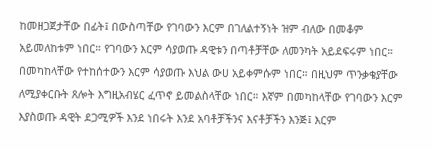ከመዘጋጀታቸው በፊት፤ በውስጣቸው የገባውን እርም በገለልተኝነት ዝም ብለው በመቆም አይመለከቱም ነበር። የገባውን እርም ሳያወጡ ዳዊቱን በጣቶቻቸው ለመንካት አይደፍሩም ነበር። በመካከላቸው የተከሰተውን እርም ሳያወጡ እህል ውሀ አይቀምሱም ነበር። በዚህም ጥንቃቄያቸው ለሚያቀርቡት ጸሎት እግዚአብሄር ፈጥኖ ይመልስላቸው ነበር። እኛም በመካከላቸው የገባውን እርም እያስወጡ ዳዊት ደጋሚዎች እንደ ነበሩት እንደ አባቶቻችንና እናቶቻችን እንጅ፤ እርም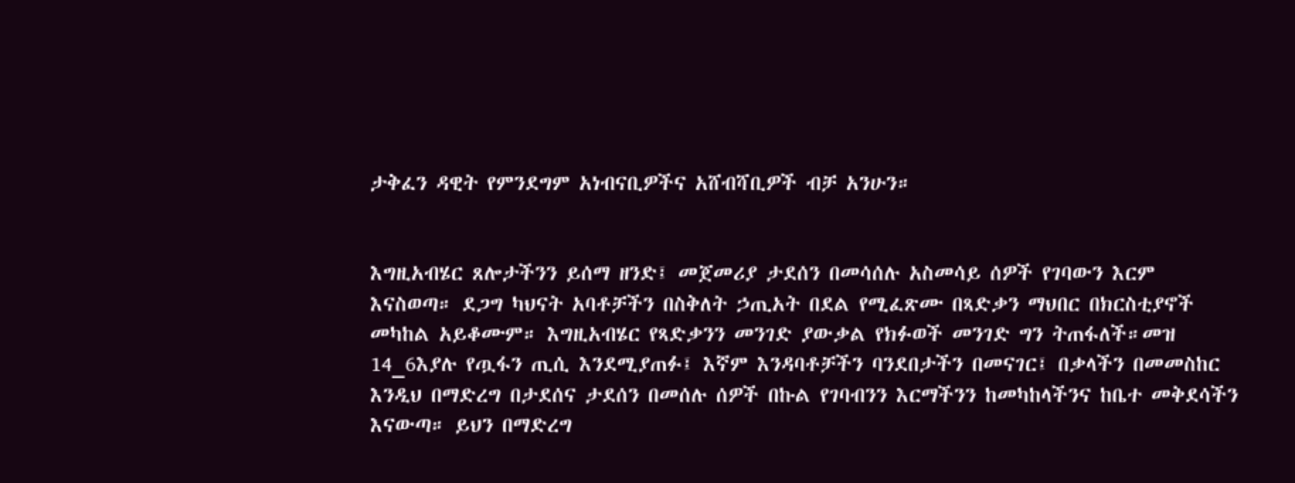ታቅፈን ዳዊት የምንደግም አነብናቢዎችና አሸብሻቢዎች ብቻ አንሁን።


እግዚአብሄር ጸሎታችንን ይሰማ ዘንድ፤ መጀመሪያ ታደሰን በመሳሰሉ አስመሳይ ሰዎች የገባውን እርም እናስወጣ። ደጋግ ካህናት አባቶቻችን በስቅለት ኃጢአት በደል የሚፈጽሙ በጻድቃን ማህበር በክርስቲያኖች መካከል አይቆሙም። እግዚአብሄር የጻድቃንን መንገድ ያውቃል የክፉወች መንገድ ግን ትጠፋለች።መዝ 14_6እያሉ የጧፋን ጢሲ እንደሚያጠፉ፤ እኛም እንዳባቶቻችን ባንደበታችን በመናገር፤ በቃላችን በመመስከር እንዲህ በማድረግ በታደሰና ታደሰን በመሰሉ ሰዎች በኩል የገባብንን እርማችንን ከመካከላችንና ከቤተ መቅደሳችን እናውጣ። ይህን በማድረግ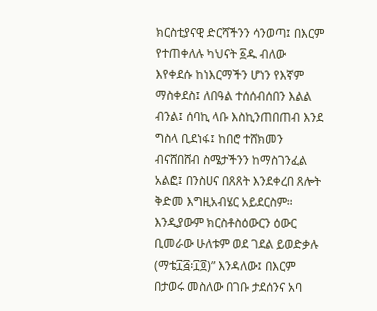ክርስቲያናዊ ድርሻችንን ሳንወጣ፤ በእርም የተጠቀለሉ ካህናት ፩ዱ ብለው እየቀደሱ ከነእርማችን ሆነን የእኛም ማስቀደስ፤ ለበዓል ተሰሰብሰበን እልል ብንል፤ ሰባኪ ላቡ እስኪንጠበጠብ እንደ ግስላ ቢደነፋ፤ ከበሮ ተሸክመን ብናሸበሸብ ስሜታችንን ከማስገንፈል አልፎ፤ በንስሀና በጸጸት እንደቀረበ ጸሎት ቅድመ እግዚአብሄር አይደርስም። እንዲያውም ክርስቶስዕውርን ዕውር ቢመራው ሁለቱም ወደ ገደል ይወድቃሉ (ማቴ፲፭፡፲፬)” እንዳለው፤ በእርም በታወሩ መስለው በገቡ ታደሰንና አባ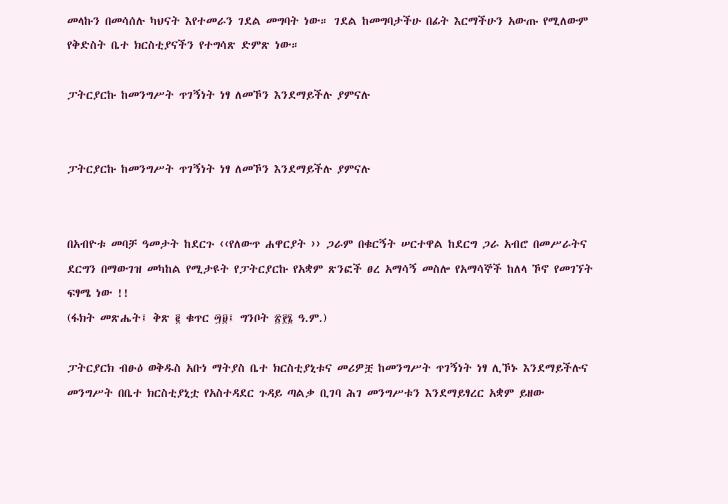መላኩን በመሳሰሉ ካህናት እየተመራን ገደል መግባት ነው። ገደል ከመግባታችሁ በፊት እርማችሁን አውጡ የሚለውም የቅድስት ቤተ ክርስቲያናችን የተግሳጽ ድምጽ ነው።

ፓትርያርኩ ከመንግሥት ጥገኝነት ነፃ ለመኾን እንደማይችሉ ያምናሉ


ፓትርያርኩ ከመንግሥት ጥገኝነት ነፃ ለመኾን እንደማይችሉ ያምናሉ


በአብዮቱ መባቻ ዓመታት ከደርጉ ‹‹የለውጥ ሐዋርያት ›› ጋራም በቁርኝት ሠርተዋል ከደርግ ጋራ አብሮ በመሥራትና ደርግን በማውገዝ መካከል የሚታዩት የፓትርያርኩ የአቋም ጽንፎች ፀረ አማሳኝ መስሎ የአማሳኞች ከለላ ኾኖ የመገኘት ፍፃሜ ነው !!
(ፋክት መጽሔት፤ ቅጽ ፪ ቁጥር ፵፱፤ ግንቦት ፳፻፮ ዓ.ም.)

ፓትርያርክ ብፁዕ ወቅዱስ አቡነ ማትያስ ቤተ ክርስቲያኒቱና መሪዎቿ ከመንግሥት ጥገኝነት ነፃ ሊኾኑ እንደማይችሉና
መንግሥት በቤተ ክርስቲያኒቷ የአስተዳደር ጉዳይ ጣልቃ ቢገባ ሕገ መንግሥቱን እንደማይፃረር አቋም ይዘው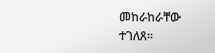መከራከራቸው
ተገለጸ፡፡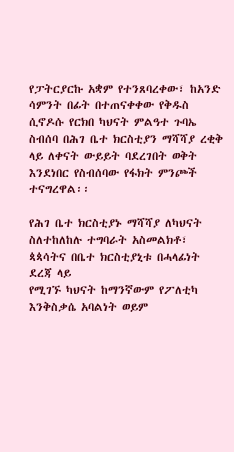የፓትርያርኩ አቋም የተንጸባረቀው፣ ከአንድ ሳምንት በፊት በተጠናቀቀው የቅዱስ ሲኖዶሱ የርክበ ካህናት ምልዓተ ጉባኤ
ስብሰባ በሕገ ቤተ ክርስቲያን ማሻሻያ ረቂቅ ላይ ለቀናት ውይይት ባደረገበት ወቅት እንደነበር የስብሰባው የፋክት ምንጮች
ተናግረዋል፡፡

የሕገ ቤተ ክርስቲያኑ ማሻሻያ ለካህናት ስለተከለከሉ ተግባራት አስመልክቶ፣ ጳጳሳትና በቤተ ክርስቲያኒቱ በሓላፊነት ደረጃ ላይ
የሚገኙ ካህናት ከማንኛውም የፖለቲካ እንቅስቃሴ አባልነት ወይም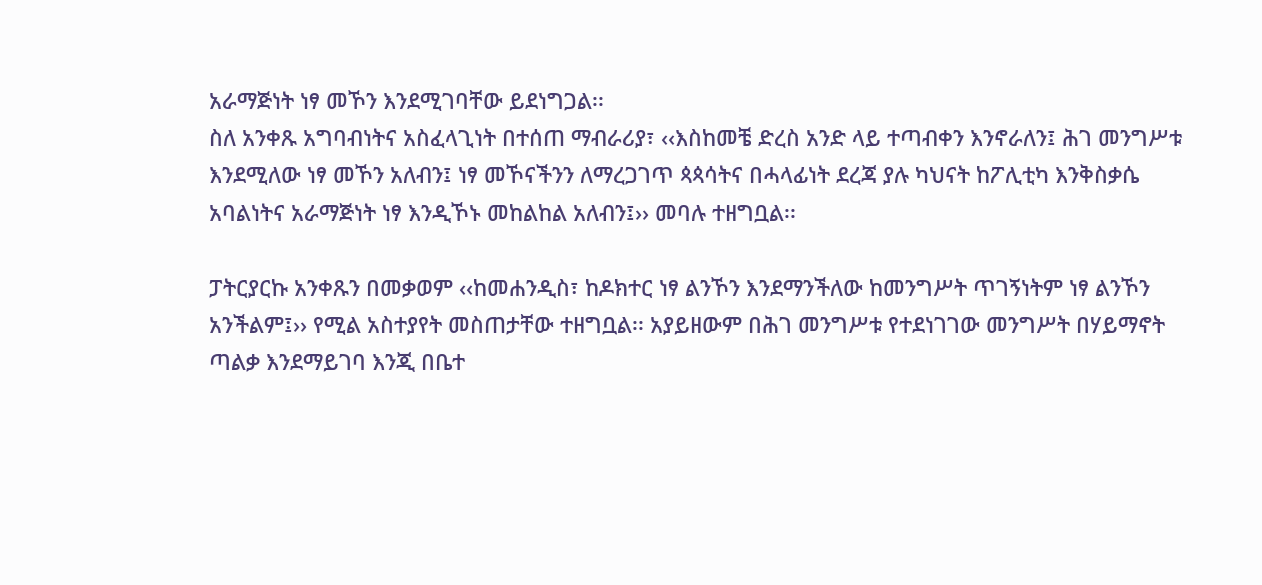አራማጅነት ነፃ መኾን እንደሚገባቸው ይደነግጋል፡፡
ስለ አንቀጹ አግባብነትና አስፈላጊነት በተሰጠ ማብራሪያ፣ ‹‹እስከመቼ ድረስ አንድ ላይ ተጣብቀን እንኖራለን፤ ሕገ መንግሥቱ
እንደሚለው ነፃ መኾን አለብን፤ ነፃ መኾናችንን ለማረጋገጥ ጳጳሳትና በሓላፊነት ደረጃ ያሉ ካህናት ከፖሊቲካ እንቅስቃሴ
አባልነትና አራማጅነት ነፃ እንዲኾኑ መከልከል አለብን፤›› መባሉ ተዘግቧል፡፡

ፓትርያርኩ አንቀጹን በመቃወም ‹‹ከመሐንዲስ፣ ከዶክተር ነፃ ልንኾን እንደማንችለው ከመንግሥት ጥገኝነትም ነፃ ልንኾን
አንችልም፤›› የሚል አስተያየት መስጠታቸው ተዘግቧል፡፡ አያይዘውም በሕገ መንግሥቱ የተደነገገው መንግሥት በሃይማኖት
ጣልቃ እንደማይገባ እንጂ በቤተ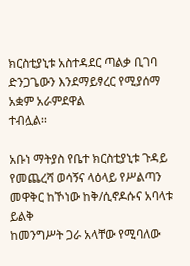ክርስቲያኒቱ አስተዳደር ጣልቃ ቢገባ ድንጋጌውን እንደማይፃረር የሚያሰማ አቋም አራምደዋል
ተብሏል፡፡

አቡነ ማትያስ የቤተ ክርስቲያኒቱ ጉዳይ የመጨረሻ ወሳኝና ላዕላይ የሥልጣን መዋቅር ከኾነው ከቅ/ሲኖዶሱና አባላቱ ይልቅ
ከመንግሥት ጋራ አላቸው የሚባለው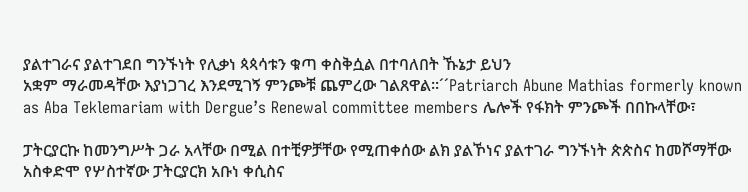ያልተገራና ያልተገደበ ግንኙነት የሊቃነ ጳጳሳቱን ቁጣ ቀስቅሷል በተባለበት ኹኔታ ይህን
አቋም ማራመዳቸው እያነጋገረ እንደሚገኝ ምንጮቹ ጨምረው ገልጸዋል፡፡´´Patriarch Abune Mathias formerly known as Aba Teklemariam with Dergue’s Renewal committee members ሌሎች የፋክት ምንጮች በበኩላቸው፣

ፓትርያርኩ ከመንግሥት ጋራ አላቸው በሚል በተቺዎቻቸው የሚጠቀሰው ልክ ያልኾነና ያልተገራ ግንኙነት ጵጵስና ከመሾማቸው አስቀድሞ የሦስተኛው ፓትርያርክ አቡነ ቀሲስና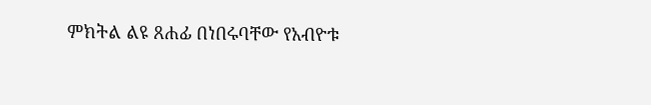ምክትል ልዩ ጸሐፊ በነበሩባቸው የአብዮቱ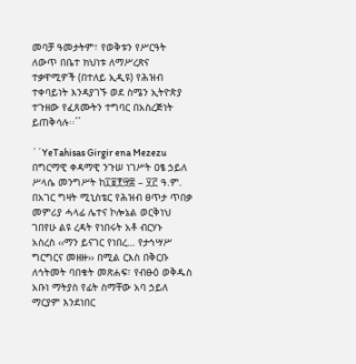መባቻ ዓመታትም፣ የወቅቱን የሥርዓት ለውጥ በቤተ ክህነቱ ለማሥረጽና ተቃዋሚዎች (በተለይ ኢዲዩ) የሕዝብ ተቀባይነት እንዳያገኙ ወደ ስሜን ኢትዮጵያ ተጉዘው የፈጸሙትን ተግባር በአስረጅነት ይጠቅሳሉ፡፡´´

´´YeTahisas Girgir ena Mezezu በግርማዊ ቀዳማዊ ንጉሠ ነገሥት ዐፄ ኃይለ ሥላሴ መንግሥት ከ፲፱፻፵፰ – ፶፫ ዓ.ም.
በአገር ግዛት ሚኒስቴር የሕዝብ ፀጥታ ጥበቃ መምሪያ ሓላፊ ሌተና ኮሎኔል ወርቅነህ ገበየሁ ልዩ ረዳት የነበሩት አቶ ብርሃኑ
አስረስ ‹‹ማን ይናገር የነበረ… የታኅሣሥ ግርግርና መዘዙ›› በሚል ርእስ በቅርቡ ለኅትመት ባበቁት መጽሐፍ፣ የብፁዕ ወቅዱስ
አቡነ ማትያስ የፊት ስማቸው አባ ኃይለ ማርያም እንደነበር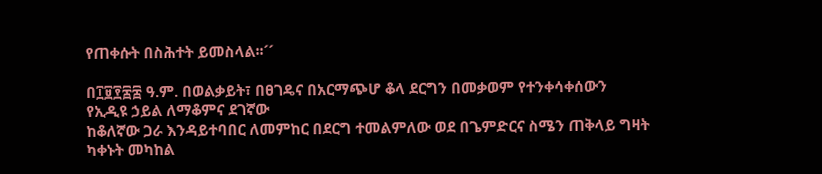የጠቀሱት በስሕተት ይመስላል፡፡´´

በ፲፱፻፷፰ ዓ.ም. በወልቃይት፣ በፀገዴና በአርማጭሆ ቆላ ደርግን በመቃወም የተንቀሳቀሰውን የኢዲዩ ኃይል ለማቆምና ደገኛው
ከቆለኛው ጋራ እንዳይተባበር ለመምከር በደርግ ተመልምለው ወደ በጌምድርና ስሜን ጠቅላይ ግዛት ካቀኑት መካከል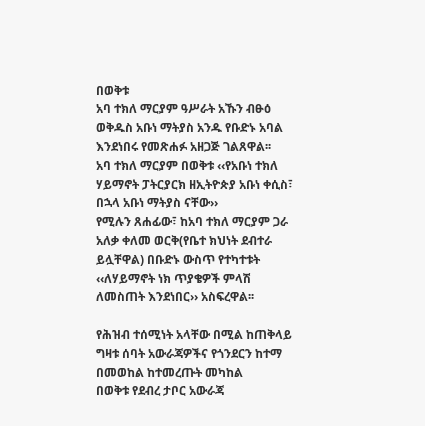በወቅቱ
አባ ተክለ ማርያም ዓሥራት አኹን ብፁዕ ወቅዱስ አቡነ ማትያስ አንዱ የቡድኑ አባል እንደነበሩ የመጽሐፉ አዘጋጅ ገልጸዋል፡፡
አባ ተክለ ማርያም በወቅቱ ‹‹የአቡነ ተክለ ሃይማኖት ፓትርያርክ ዘኢትዮጵያ አቡነ ቀሲስ፣ በኋላ አቡነ ማትያስ ናቸው››
የሚሉን ጸሐፊው፣ ከአባ ተክለ ማርያም ጋራ አለቃ ቀለመ ወርቅ(የቤተ ክህነት ደብተራ ይሏቸዋል) በቡድኑ ውስጥ የተካተቱት
‹‹ለሃይማኖት ነክ ጥያቄዎች ምላሽ ለመስጠት እንደነበር›› አስፍረዋል፡፡

የሕዝብ ተሰሚነት አላቸው በሚል ከጠቅላይ ግዛቱ ሰባት አውራጃዎችና የጎንደርን ከተማ በመወከል ከተመረጡት መካከል
በወቅቱ የደብረ ታቦር አውራጃ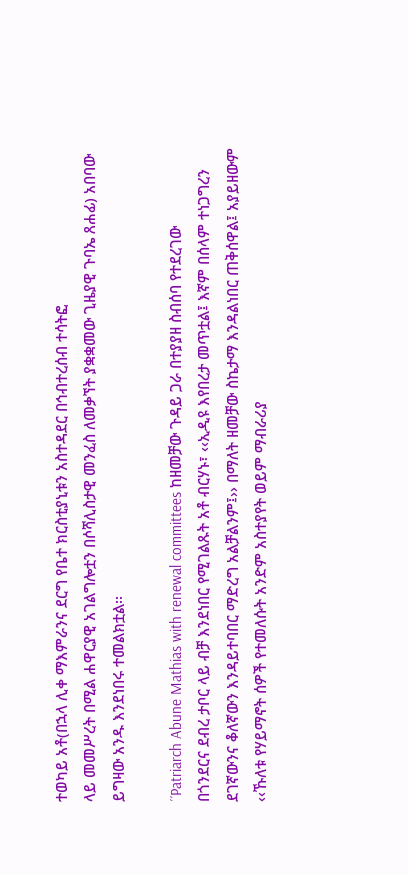ተወካይ አቶ(በኋላ ሊቀ ማእምራንና ደርግ የቤተ ክርስቲያኒቱን አስተዳደር በኅብተረሰብ ተሳትፎ
ላይ መመሥረት በሚል ሐዋርያዊ አገልግሎቷን በሶሻሊስታዊ መንፈስ ለመቃኘት ያቋቋመው ጊዜያዊ ጉባኤ ጸሐፊ) አበባው
ይግዛው አንዱ እንደነበሩ ተመልክቷል፡፡

´´Patriarch Abune Mathias with renewal committees ከዘመቻው ጉዳይ ጋራ በተያያዘ ስብሰባ የተደረገው
በጎንደርና ደብረ ታቦር ላይ ብቻ እንደነበር የሚገልጹት አቶ ብርሃኑ፣ ‹‹ኢዲዩ እየበረታ መጥቷል፤ እኛም በሰላም ተነጋግረን
ደገኛውንና ቆለኛውን እንዳይተባበር ማድረግ አልቻልንም፤›› በማለት ዘመቻው ስኬታማ እንዳልነበር ጠቅሰዋል፤ አያይዘውም
‹‹ኹለቱ የሃይማኖት ሰዎች የተመለሱት አንድም አስተያየት ወይም ማብራሪያ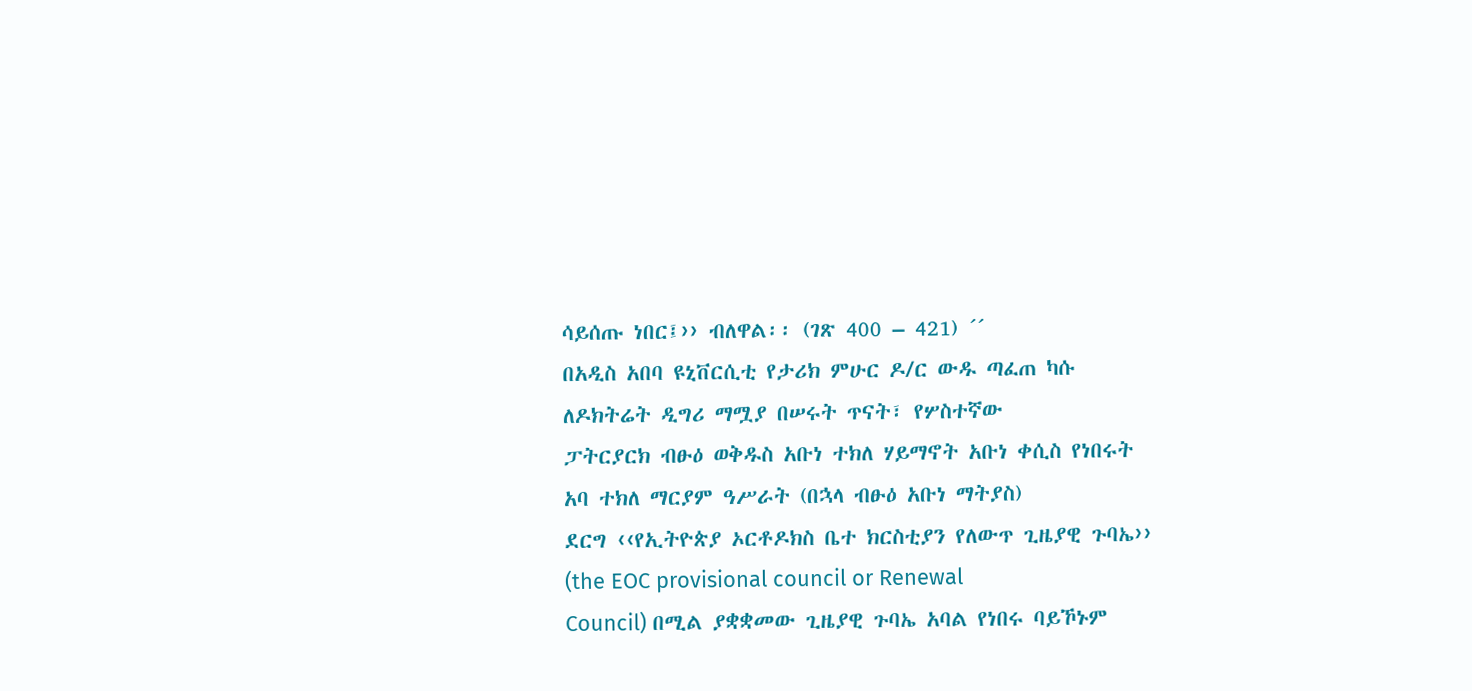ሳይሰጡ ነበር፤›› ብለዋል፡፡ (ገጽ 400 – 421) ´´
በአዲስ አበባ ዩኒቨርሲቲ የታሪክ ምሁር ዶ/ር ውዱ ጣፈጠ ካሱ ለዶክትሬት ዲግሪ ማሟያ በሠሩት ጥናት፣ የሦስተኛው
ፓትርያርክ ብፁዕ ወቅዱስ አቡነ ተክለ ሃይማኖት አቡነ ቀሲስ የነበሩት አባ ተክለ ማርያም ዓሥራት (በኋላ ብፁዕ አቡነ ማትያስ)
ደርግ ‹‹የኢትዮጵያ ኦርቶዶክስ ቤተ ክርስቲያን የለውጥ ጊዜያዊ ጉባኤ›› (the EOC provisional council or Renewal
Council) በሚል ያቋቋመው ጊዜያዊ ጉባኤ አባል የነበሩ ባይኾኑም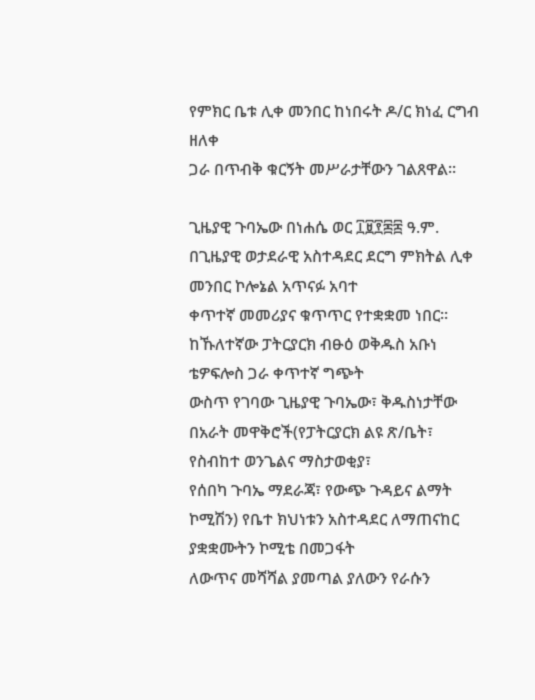የምክር ቤቱ ሊቀ መንበር ከነበሩት ዶ/ር ክነፈ ርግብ ዘለቀ
ጋራ በጥብቅ ቁርኝት መሥራታቸውን ገልጸዋል፡፡

ጊዜያዊ ጉባኤው በነሐሴ ወር ፲፱፻፷፰ ዓ.ም. በጊዜያዊ ወታደራዊ አስተዳደር ደርግ ምክትል ሊቀ መንበር ኮሎኔል አጥናፉ አባተ
ቀጥተኛ መመሪያና ቁጥጥር የተቋቋመ ነበር፡፡ ከኹለተኛው ፓትርያርክ ብፁዕ ወቅዱስ አቡነ ቴዎፍሎስ ጋራ ቀጥተኛ ግጭት
ውስጥ የገባው ጊዜያዊ ጉባኤው፣ ቅዱስነታቸው በአራት መዋቅሮች(የፓትርያርክ ልዩ ጽ/ቤት፣ የስብከተ ወንጌልና ማስታወቂያ፣
የሰበካ ጉባኤ ማደራጃ፣ የውጭ ጉዳይና ልማት ኮሚሽን) የቤተ ክህነቱን አስተዳደር ለማጠናከር ያቋቋሙትን ኮሚቴ በመጋፋት
ለውጥና መሻሻል ያመጣል ያለውን የራሱን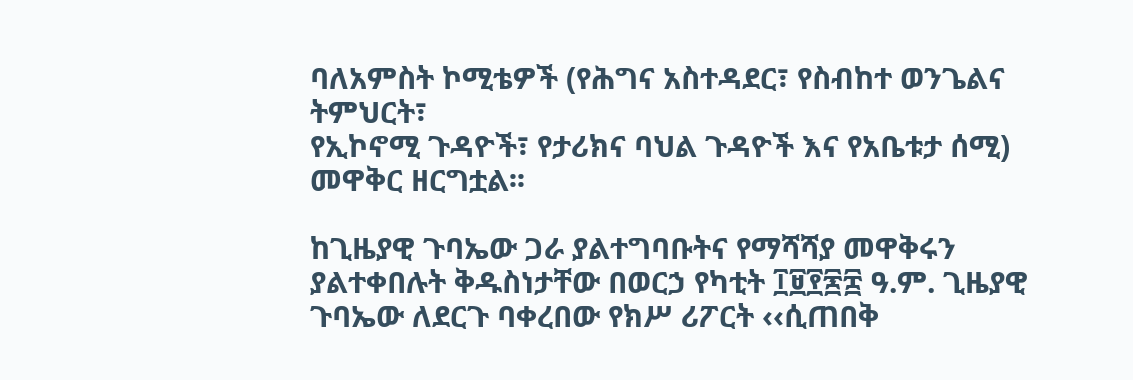ባለአምስት ኮሚቴዎች (የሕግና አስተዳደር፣ የስብከተ ወንጌልና ትምህርት፣
የኢኮኖሚ ጉዳዮች፣ የታሪክና ባህል ጉዳዮች እና የአቤቱታ ሰሚ) መዋቅር ዘርግቷል፡፡

ከጊዜያዊ ጉባኤው ጋራ ያልተግባቡትና የማሻሻያ መዋቅሩን ያልተቀበሉት ቅዱስነታቸው በወርኃ የካቲት ፲፱፻፷፰ ዓ.ም. ጊዜያዊ
ጉባኤው ለደርጉ ባቀረበው የክሥ ሪፖርት ‹‹ሲጠበቅ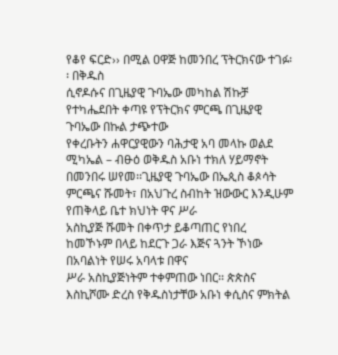የቆየ ፍርድ›› በሚል ዐዋጅ ከመንበረ ፕትርክናው ተገፉ፡፡ በቅዱስ
ሲኖዶሱና በጊዜያዊ ጉባኤው መካከል ሽኩቻ የተካሔደበት ቀጣዩ የፕትርክና ምርጫ በጊዜያዊ ጉባኤው በኩል ታጭተው
የቀረቡትን ሐዋርያዊውን ባሕታዊ አባ መላኩ ወልደ ሚካኤል – ብፁዕ ወቅዱስ አቡነ ተክለ ሃይማኖት በመንበሩ ሠየመ፡፡ጊዜያዊ ጉባኤው በኤጲስ ቆጶሳት ምርጫና ሹመት፣ በአህጉረ ስብከት ዝውውር እንዲሁም የጠቅላይ ቤተ ክህነት ዋና ሥራ
አስኪያጅ ሹመት በቀጥታ ይቆጣጠር የነበረ ከመኾኑም በላይ ከደርጉ ጋራ እጅና ጓንት ኾነው በአባልነት የሠሩ አባላቱ በዋና
ሥራ አስኪያጅነትም ተቀምጠው ነበር፡፡ ጵጵስና እስኪሾሙ ድረስ የቅዱስነታቸው አቡነ ቀሲስና ምክትል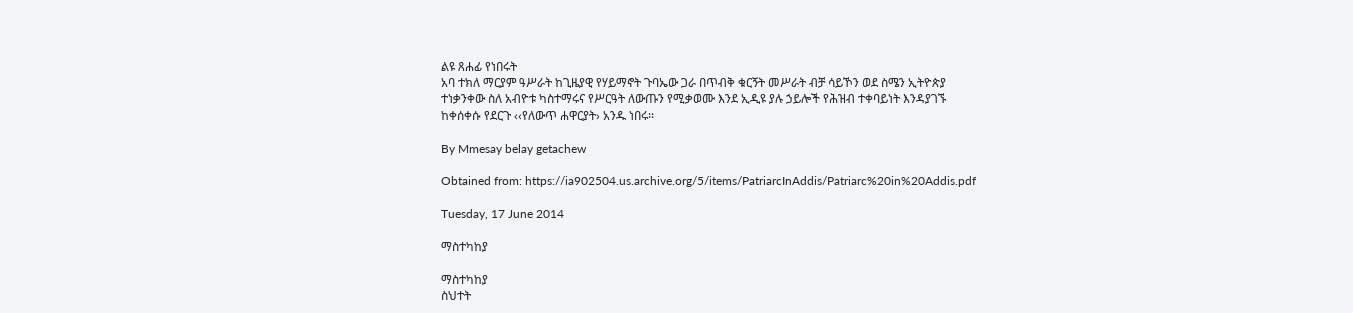ልዩ ጸሐፊ የነበሩት
አባ ተክለ ማርያም ዓሥራት ከጊዜያዊ የሃይማኖት ጉባኤው ጋራ በጥብቅ ቁርኝት መሥራት ብቻ ሳይኾን ወደ ስሜን ኢትዮጵያ
ተነቃንቀው ስለ አብዮቱ ካስተማሩና የሥርዓት ለውጡን የሚቃወሙ እንደ ኢዲዩ ያሉ ኃይሎች የሕዝብ ተቀባይነት እንዳያገኙ
ከቀሰቀሱ የደርጉ ‹‹የለውጥ ሐዋርያት› አንዱ ነበሩ፡፡

By Mmesay belay getachew

Obtained from: https://ia902504.us.archive.org/5/items/PatriarcInAddis/Patriarc%20in%20Addis.pdf

Tuesday, 17 June 2014

ማስተካከያ

ማስተካከያ
ስህተት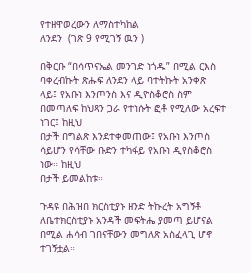የተዘዋወረውን ለማስተካከል
ለንደን  (ገጽ 9 የሚገኝ ዉን )

በቅርቡ “በሳጥናኤል መንገድ ነጎዱ” በሚል ርእስ ባቀረብኩት ጽሑፍ ለንደን ላይ ባተትኩት አንቀጽ
ላይ፤ የአቡነ እንጦንስ እና ዲዮስቆሮስ ስም በመጣለፍ ከህጻን ጋራ የተነሱት ፎቶ የሚለው አረፍተ ነገር፤ ከዚህ
በታች በግልጽ እንደተቀመጠው፤ የአቡነ እንጦስ ሳይሆን የሳቸው ቡድን ተካፋይ የአቡነ ዲየስቆሮስ ነው። ከዚህ
በታች ይመልከቱ።

ጉዳዩ በሕዝበ ክርስቲያኑ ዘንድ ትኩረት አግኝቶ ለቤተክርስቲያኑ አንዳች መፍትሔ ያመጣ ይሆናል በሚል ሐሳብ ገበናቸውን መግለጽ አስፈላጊ ሆኖ ተገኝቷል።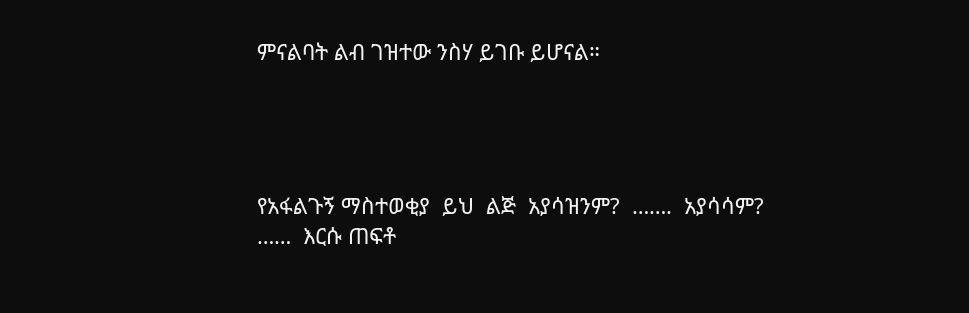ምናልባት ልብ ገዝተው ንስሃ ይገቡ ይሆናል።




የአፋልጉኝ ማስተወቂያ  ይህ  ልጅ  አያሳዝንም?  …….  አያሳሳም?  ……  እርሱ ጠፍቶ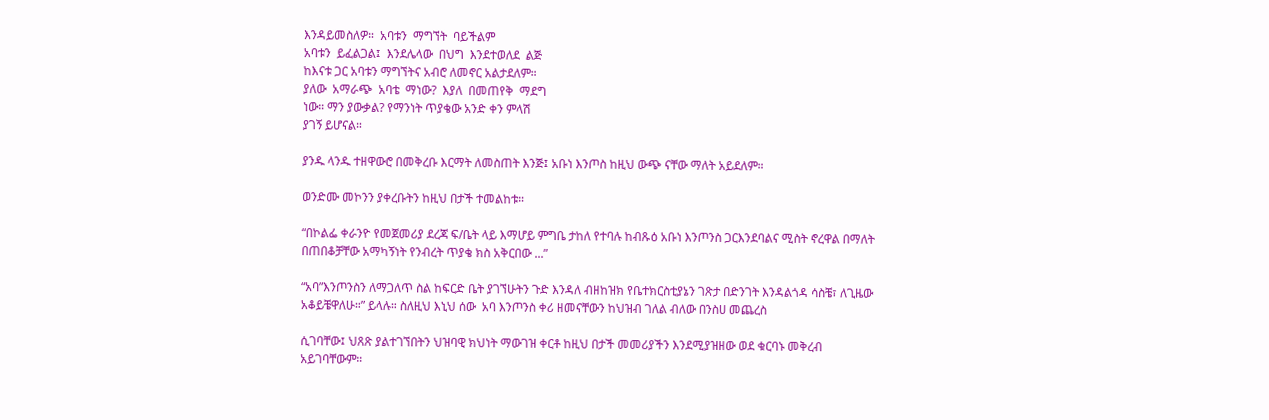እንዳይመስለዎ።  አባቱን  ማግኘት  ባይችልም
አባቱን  ይፈልጋል፤  እንደሌላው  በህግ  እንደተወለደ  ልጅ
ከእናቱ ጋር አባቱን ማግኘትና አብሮ ለመኖር አልታደለም።
ያለው  አማራጭ  አባቴ  ማነው?  እያለ  በመጠየቅ  ማደግ
ነው። ማን ያውቃል? የማንነት ጥያቄው አንድ ቀን ምላሽ
ያገኝ ይሆናል።

ያንዱ ላንዱ ተዘዋውሮ በመቅረቡ እርማት ለመስጠት እንጅ፤ አቡነ እንጦስ ከዚህ ውጭ ናቸው ማለት አይደለም።

ወንድሙ መኮንን ያቀረቡትን ከዚህ በታች ተመልከቱ።

“በኮልፌ ቀራንዮ የመጀመሪያ ደረጃ ፍ/ቤት ላይ እማሆይ ምግቤ ታከለ የተባሉ ከብጹዕ አቡነ እንጦንስ ጋርእንደባልና ሚስት ኖረዋል በማለት በጠበቆቻቸው አማካኝነት የንብረት ጥያቄ ክስ አቅርበው ...”

“አባ”እንጦንስን ለማጋለጥ ስል ከፍርድ ቤት ያገኘሁትን ጉድ እንዳለ ብዘከዝክ የቤተክርስቲያኔን ገጽታ በድንገት እንዳልጎዳ ሳስቼ፣ ለጊዜው አቆይቼዋለሁ።” ይላሉ። ስለዚህ እኒህ ሰው  አባ እንጦንስ ቀሪ ዘመናቸውን ከህዝብ ገለል ብለው በንስሀ መጨረስ

ሲገባቸው፤ ህጸጽ ያልተገኘበትን ህዝባዊ ክህነት ማውገዝ ቀርቶ ከዚህ በታች መመሪያችን እንደሚያዝዘው ወደ ቁርባኑ መቅረብ አይገባቸውም።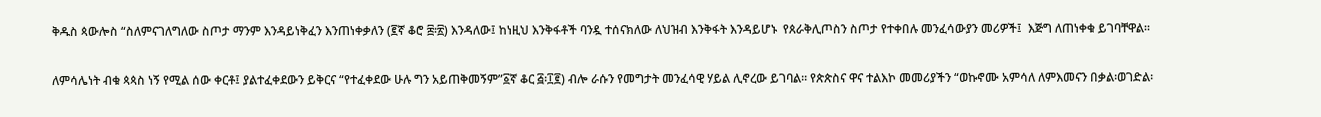ቅዱስ ጳውሎስ “ስለምናገለግለው ስጦታ ማንም እንዳይነቅፈን እንጠነቀቃለን (፪ኛ ቆሮ ፰፡፳) እንዳለው፤ ከነዚህ እንቅፋቶች ባንዷ ተሰናክለው ለህዝብ እንቅፋት እንዳይሆኑ  የጰራቅሊጦስን ስጦታ የተቀበሉ መንፈሳውያን መሪዎች፤  እጅግ ለጠነቀቁ ይገባቸዋል።

ለምሳሌነት ብቁ ጳጳስ ነኝ የሚል ሰው ቀርቶ፤ ያልተፈቀደውን ይቅርና “የተፈቀደው ሁሉ ግን አይጠቅመኝም”፩ኛ ቆር ፭፡፲፪) ብሎ ራሱን የመግታት መንፈሳዊ ሃይል ሊኖረው ይገባል። የጵጵስና ዋና ተልእኮ መመሪያችን “ወኩኖሙ አምሳለ ለምእመናን በቃል፡ወገድል፡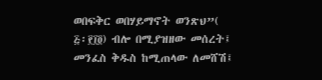ወበፍቅር ወበሃይማኖት ወንጽህ”( ፭፡፻፲፬) ብሎ በሚያዝዘው መሰረት፤ መንፈስ ቅዱስ ከሚጠላው ለመሸሽ፤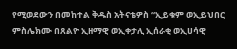የሚወደውን በመከተል ቅዱስ አትናቴዎስ “ኢይቁም ወኢይህበር ምስሌክሙ በጸልዮ ኢዘማዊ ወኢቀታሊ ኢሰራቂ ወኢሀሳዊ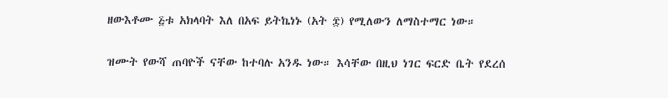ዘውእቶሙ ፭ቱ አክላባት እለ በአፍ ይትኬነኑ (አት ፰) የሚለውን ለማስተማር ነው።

ዝሙት የውሻ ጠባዮች ናቸው ከተባሉ አንዱ ነው። እሳቸው በዚህ ነገር ፍርድ ቤት የደረሰ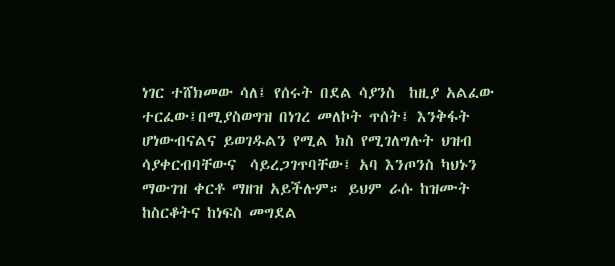ነገር ተሸክመው ሳለ፤ የሰሩት በደል ሳያንስ  ከዚያ አልፈው ተርፈው፤በሚያስወግዝ በነገረ መለኮት ጥሰት፤ እንቅፋት ሆነውብናልና ይወገዱልን የሚል ክስ የሚገለግሉት ህዝብ  ሳያቀርብባቸውና  ሳይረጋገጥባቸው፤ አባ እንጦንስ ካህኑን ማውገዝ ቀርቶ ማዘዝ አይችሉም። ይህም ራሱ ከዝሙት ከስርቆትና ከነፍስ መግደል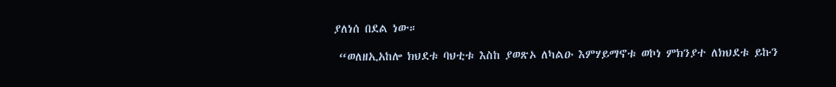ያለነሰ በደል ነው።

 “ወለዘኢአከሎ ክህደቱ ባህቲቱ እስከ ያወጽኦ ለካልዑ እምሃይማኖቱ ወኮነ ምክንያተ ለክህደቱ ይኩን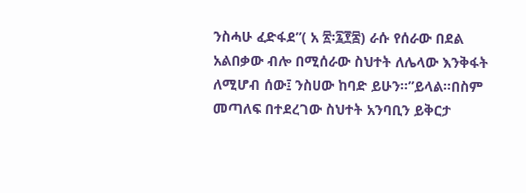ንስሓሁ ፈድፋደ”( አ ፳፡፯፻፷) ራሱ የሰራው በደል አልበቃው ብሎ በሚሰራው ስህተት ለሌላው እንቅፋት
ለሚሆብ ሰው፤ ንስሀው ከባድ ይሁን።”ይላል።በስም መጣለፍ በተደረገው ስህተት አንባቢን ይቅርታ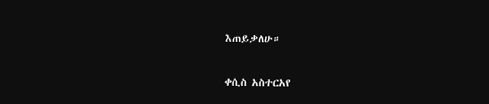እጠይቃለሁ።

ቀሲስ አስተርአየ